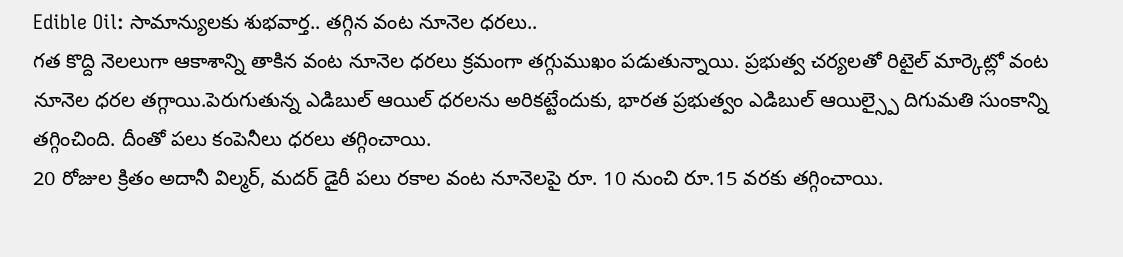Edible Oil: సామాన్యులకు శుభవార్త.. తగ్గిన వంట నూనెల ధరలు..
గత కొద్ది నెలలుగా ఆకాశాన్ని తాకిన వంట నూనెల ధరలు క్రమంగా తగ్గుముఖం పడుతున్నాయి. ప్రభుత్వ చర్యలతో రిటైల్ మార్కెట్లో వంట నూనెల ధరల తగ్గాయి.పెరుగుతున్న ఎడిబుల్ ఆయిల్ ధరలను అరికట్టేందుకు, భారత ప్రభుత్వం ఎడిబుల్ ఆయిల్స్పై దిగుమతి సుంకాన్ని తగ్గించింది. దీంతో పలు కంపెనీలు ధరలు తగ్గించాయి.
20 రోజుల క్రితం అదానీ విల్మర్, మదర్ డైరీ పలు రకాల వంట నూనెలపై రూ. 10 నుంచి రూ.15 వరకు తగ్గించాయి.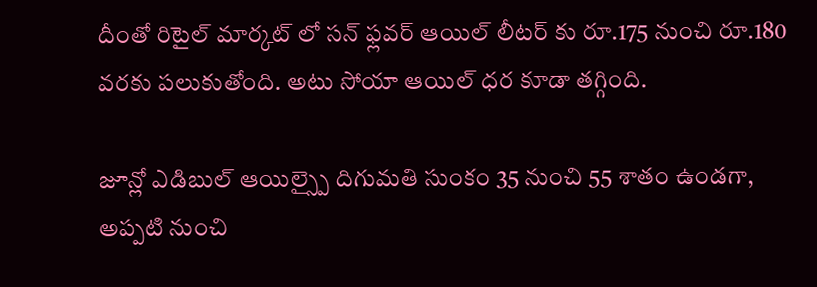దీంతో రిటైల్ మార్కట్ లో సన్ ఫ్లవర్ ఆయిల్ లీటర్ కు రూ.175 నుంచి రూ.180 వరకు పలుకుతోంది. అటు సోయా ఆయిల్ ధర కూడా తగ్గింది.

జూన్లో ఎడిబుల్ ఆయిల్స్పై దిగుమతి సుంకం 35 నుంచి 55 శాతం ఉండగా, అప్పటి నుంచి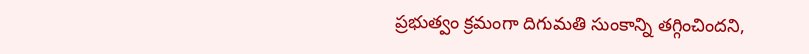ప్రభుత్వం క్రమంగా దిగుమతి సుంకాన్ని తగ్గించిందని,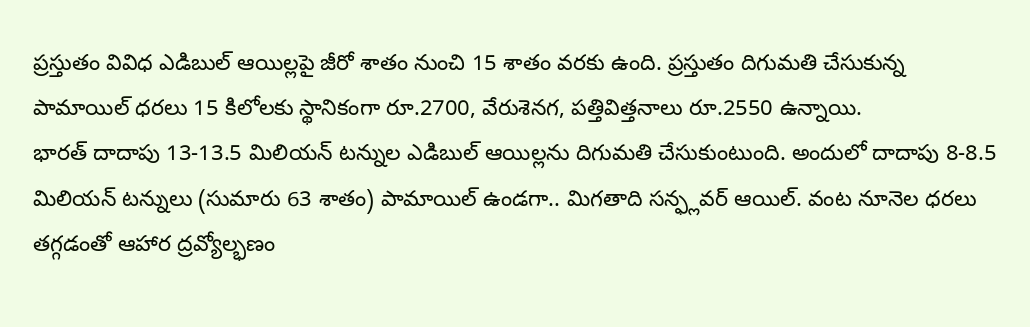ప్రస్తుతం వివిధ ఎడిబుల్ ఆయిల్లపై జీరో శాతం నుంచి 15 శాతం వరకు ఉంది. ప్రస్తుతం దిగుమతి చేసుకున్న పామాయిల్ ధరలు 15 కిలోలకు స్థానికంగా రూ.2700, వేరుశెనగ, పత్తివిత్తనాలు రూ.2550 ఉన్నాయి.
భారత్ దాదాపు 13-13.5 మిలియన్ టన్నుల ఎడిబుల్ ఆయిల్లను దిగుమతి చేసుకుంటుంది. అందులో దాదాపు 8-8.5 మిలియన్ టన్నులు (సుమారు 63 శాతం) పామాయిల్ ఉండగా.. మిగతాది సన్ఫ్లవర్ ఆయిల్. వంట నూనెల ధరలు తగ్గడంతో ఆహార ద్రవ్యోల్భణం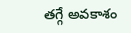తగ్గే అవకాశం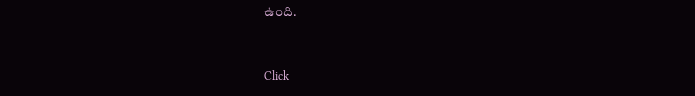ఉంది.


Click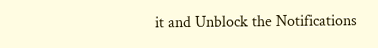it and Unblock the Notifications